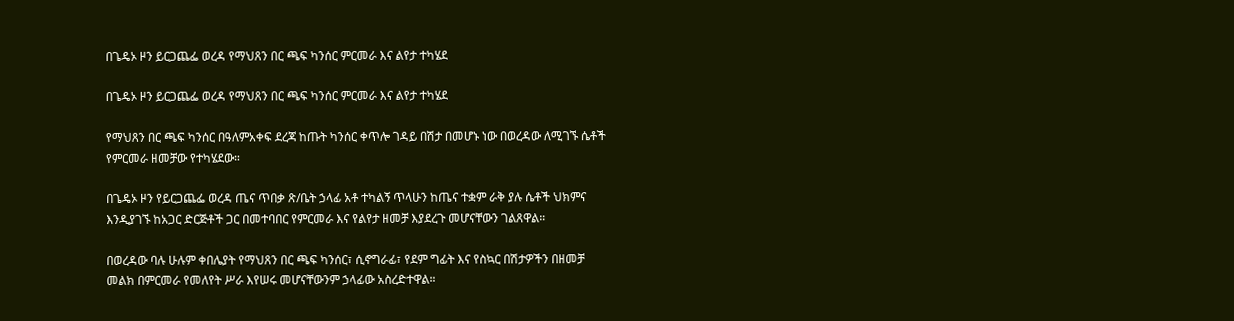በጌዴኦ ዞን ይርጋጨፌ ወረዳ የማህጸን በር ጫፍ ካንሰር ምርመራ እና ልየታ ተካሄደ

በጌዴኦ ዞን ይርጋጨፌ ወረዳ የማህጸን በር ጫፍ ካንሰር ምርመራ እና ልየታ ተካሄደ

የማህጸን በር ጫፍ ካንሰር በዓለምአቀፍ ደረጃ ከጡት ካንሰር ቀጥሎ ገዳይ በሽታ በመሆኑ ነው በወረዳው ለሚገኙ ሴቶች የምርመራ ዘመቻው የተካሄደው።

በጌዴኦ ዞን የይርጋጨፌ ወረዳ ጤና ጥበቃ ጽ/ቤት ኃላፊ አቶ ተካልኝ ጥላሁን ከጤና ተቋም ራቅ ያሉ ሴቶች ህክምና እንዲያገኙ ከአጋር ድርጅቶች ጋር በመተባበር የምርመራ እና የልየታ ዘመቻ እያደረጉ መሆናቸውን ገልጸዋል።

በወረዳው ባሉ ሁሉም ቀበሌያት የማህጸን በር ጫፍ ካንሰር፣ ሲኖግራፊ፣ የደም ግፊት እና የስኳር በሽታዎችን በዘመቻ መልክ በምርመራ የመለየት ሥራ እየሠሩ መሆናቸውንም ኃላፊው አስረድተዋል።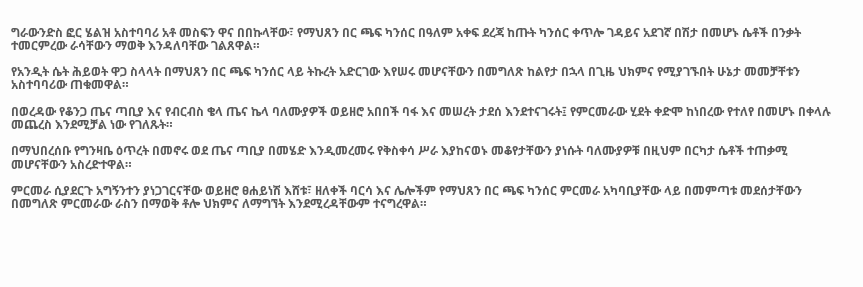ግራውንድስ ፎር ሄልዝ አስተባባሪ አቶ መስፍን ዋና በበኩላቸው፣ የማህጸን በር ጫፍ ካንሰር በዓለም አቀፍ ደረጃ ከጡት ካንሰር ቀጥሎ ገዳይና አደገኛ በሽታ በመሆኑ ሴቶች በንቃት ተመርምረው ራሳቸውን ማወቅ እንዳለባቸው ገልጸዋል።

የአንዲት ሴት ሕይወት ዋጋ ስላላት በማህጸን በር ጫፍ ካንሰር ላይ ትኩረት አድርገው እየሠሩ መሆናቸውን በመግለጽ ከልየታ በኋላ በጊዜ ህክምና የሚያገኙበት ሁኔታ መመቻቸቱን አስተባባሪው ጠቁመዋል።

በወረዳው የቆንጋ ጤና ጣቢያ እና የብርብስ ቄላ ጤና ኬላ ባለሙያዎች ወይዘሮ አበበች ባፋ እና መሠረት ታደሰ እንደተናገሩት፤ የምርመራው ሂደት ቀድሞ ከነበረው የተለየ በመሆኑ በቀላሉ መጨረስ እንደሚቻል ነው የገለጹት።

በማህበረሰቡ የግንዛቤ ዕጥረት በመኖሩ ወደ ጤና ጣቢያ በመሄድ እንዲመረመሩ የቅስቀሳ ሥራ እያከናወኑ መቆየታቸውን ያነሱት ባለሙያዎቹ በዚህም በርካታ ሴቶች ተጠቃሚ መሆናቸውን አስረድተዋል።

ምርመራ ሲያደርጉ አግኝንተን ያነጋገርናቸው ወይዘሮ ፀሐይነሽ እሸቱ፣ ዘለቀች ባርሳ እና ሌሎችም የማህጸን በር ጫፍ ካንሰር ምርመራ አካባቢያቸው ላይ በመምጣቱ መደሰታቸውን በመግለጽ ምርመራው ራስን በማወቅ ቶሎ ህክምና ለማግኘት እንደሚረዳቸውም ተናግረዋል።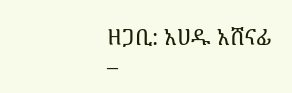ዘጋቢ: አሀዱ አሸናፊ –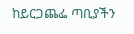ከይርጋጨፌ ጣቢያችን